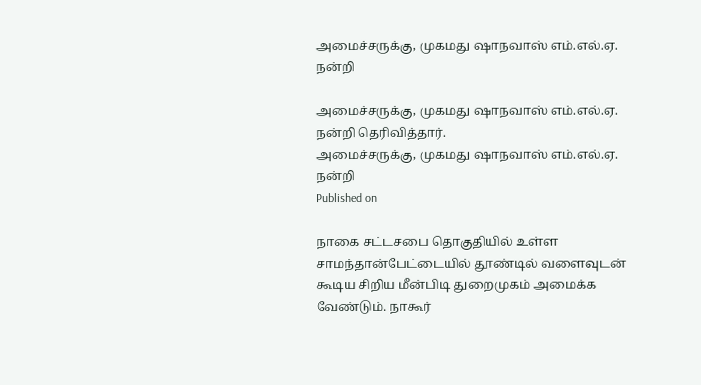அமைச்சருக்கு, முகமது ஷாநவாஸ் எம்.எல்.ஏ. நன்றி

அமைச்சருக்கு, முகமது ஷாநவாஸ் எம்.எல்.ஏ. நன்றி தெரிவித்தார்.
அமைச்சருக்கு, முகமது ஷாநவாஸ் எம்.எல்.ஏ. நன்றி
Published on

நாகை சட்டசபை தொகுதியில் உள்ள சாமந்தான்பேட்டையில் தூண்டில் வளைவுடன் கூடிய சிறிய மீன்பிடி துறைமுகம் அமைக்க வேண்டும். நாகூர்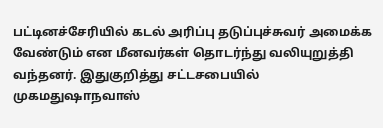பட்டினச்சேரியில் கடல் அரிப்பு தடுப்புச்சுவர் அமைக்க வேண்டும் என மீனவர்கள் தொடர்ந்து வலியுறுத்தி வந்தனர். இதுகுறித்து சட்டசபையில் முகமதுஷாநவாஸ்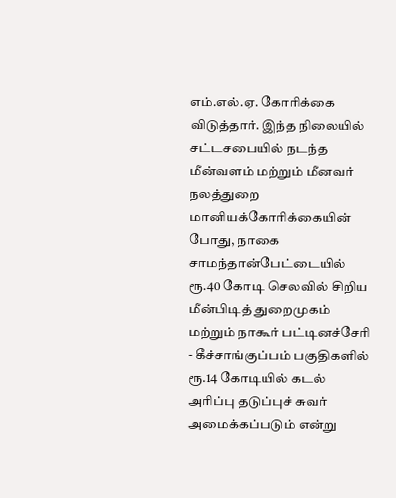எம்.எல்.ஏ. கோரிக்கை விடுத்தார். இந்த நிலையில் சட்டசபையில் நடந்த மீன்வளம் மற்றும் மீனவர் நலத்துறை மானியக்கோரிக்கையின் போது, நாகை சாமந்தான்பேட்டையில் ரூ.40 கோடி செலவில் சிறிய மீன்பிடித் துறைமுகம் மற்றும் நாகூர் பட்டினச்சேரி - கீச்சாங்குப்பம் பகுதிகளில் ரூ.14 கோடியில் கடல் அரிப்பு தடுப்புச் சுவர் அமைக்கப்படும் என்று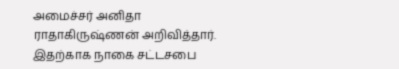அமைச்சர் அனிதா ராதாகிருஷ்ணன் அறிவித்தார். இதற்காக நாகை சட்டசபை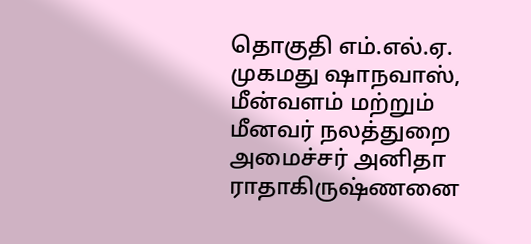தொகுதி எம்.எல்.ஏ. முகமது ஷாநவாஸ், மீன்வளம் மற்றும் மீனவர் நலத்துறை அமைச்சர் அனிதா ராதாகிருஷ்ணனை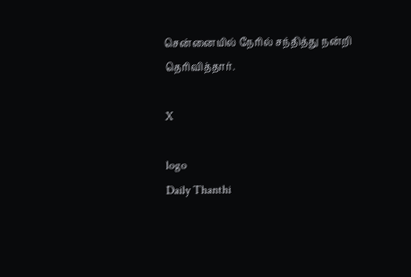சென்னையில் நேரில் சந்தித்து நன்றி தெரிவித்தார்.

X

logo
Daily Thanthi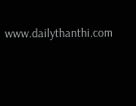www.dailythanthi.com